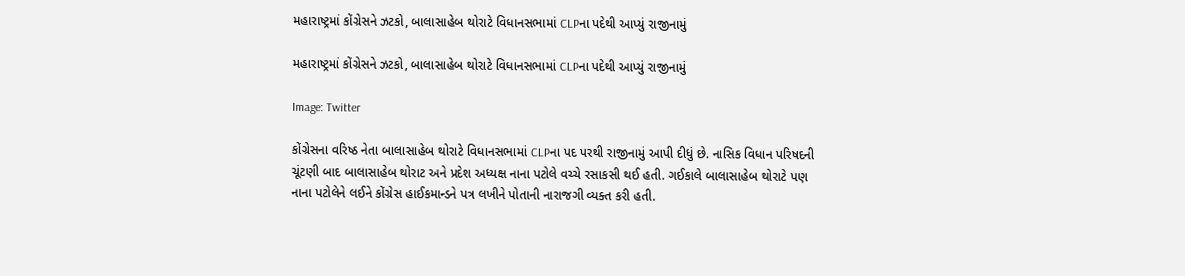મહારાષ્ટ્રમાં કોંગ્રેસને ઝટકો, બાલાસાહેબ થોરાટે વિધાનસભામાં CLPના પદેથી આપ્યું રાજીનામું

મહારાષ્ટ્રમાં કોંગ્રેસને ઝટકો, બાલાસાહેબ થોરાટે વિધાનસભામાં CLPના પદેથી આપ્યું રાજીનામું

Image: Twitter

કોંગ્રેસના વરિષ્ઠ નેતા બાલાસાહેબ થોરાટે વિધાનસભામાં CLPના પદ પરથી રાજીનામું આપી દીધું છે. નાસિક વિધાન પરિષદની ચૂંટણી બાદ બાલાસાહેબ થોરાટ અને પ્રદેશ અધ્યક્ષ નાના પટોલે વચ્ચે રસાકસી થઈ હતી. ગઈકાલે બાલાસાહેબ થોરાટે પણ નાના પટોલેને લઈને કોંગ્રેસ હાઈકમાન્ડને પત્ર લખીને પોતાની નારાજગી વ્યક્ત કરી હતી.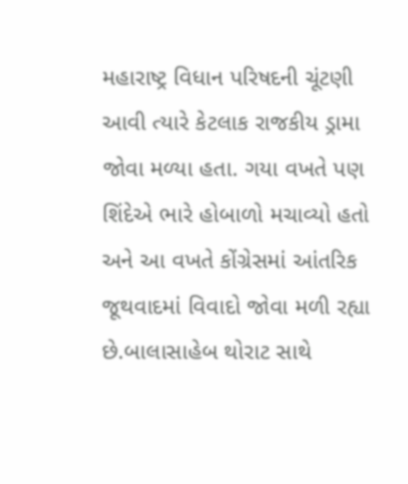મહારાષ્ટ્ર વિધાન પરિષદની ચૂંટણી આવી ત્યારે કેટલાક રાજકીય ડ્રામા જોવા મળ્યા હતા. ગયા વખતે પણ શિંદેએ ભારે હોબાળો મચાવ્યો હતો અને આ વખતે કોંગ્રેસમાં આંતરિક જૂથવાદમાં વિવાદો જોવા મળી રહ્યા છે.બાલાસાહેબ થોરાટ સાથે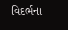વિદર્ભના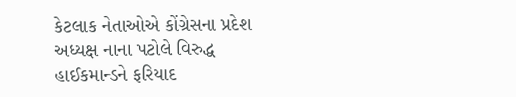કેટલાક નેતાઓએ કોંગ્રેસના પ્રદેશ અધ્યક્ષ નાના પટોલે વિરુદ્ધ હાઈકમાન્ડને ફરિયાદ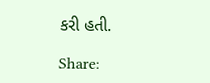કરી હતી.

Share: